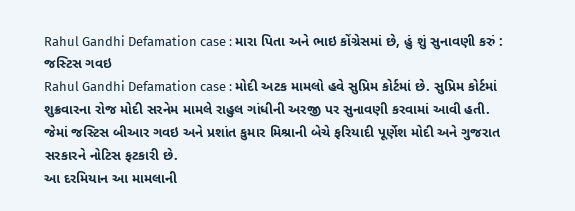Rahul Gandhi Defamation case : મારા પિતા અને ભાઇ કોંગ્રેસમાં છે, હું શું સુનાવણી કરું : જસ્ટિસ ગવઇ
Rahul Gandhi Defamation case : મોદી અટક મામલો હવે સુપ્રિમ કોર્ટમાં છે. સુપ્રિમ કોર્ટમાં શુક્રવારના રોજ મોદી સરનેમ મામલે રાહુલ ગાંધીની અરજી પર સુનાવણી કરવામાં આવી હતી. જેમાં જસ્ટિસ બીઆર ગવઇ અને પ્રશાંત કુમાર મિશ્રાની બેચે ફરિયાદી પૂર્ણેશ મોદી અને ગુજરાત સરકારને નોટિસ ફટકારી છે.
આ દરમિયાન આ મામલાની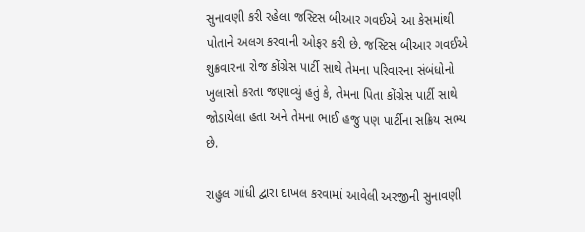સુનાવણી કરી રહેલા જસ્ટિસ બીઆર ગવઈએ આ કેસમાંથી પોતાને અલગ કરવાની ઓફર કરી છે. જસ્ટિસ બીઆર ગવઈએ શુક્રવારના રોજ કોંગ્રેસ પાર્ટી સાથે તેમના પરિવારના સંબંધોનો ખુલાસો કરતા જણાવ્યું હતું કે, તેમના પિતા કોંગ્રેસ પાર્ટી સાથે જોડાયેલા હતા અને તેમના ભાઈ હજુ પણ પાર્ટીના સક્રિય સભ્ય છે.

રાહુલ ગાંધી દ્વારા દાખલ કરવામાં આવેલી અરજીની સુનાવણી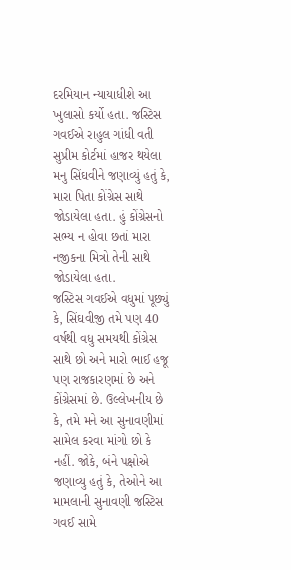દરમિયાન ન્યાયાધીશે આ ખુલાસો કર્યો હતા. જસ્ટિસ ગવઈએ રાહુલ ગાંધી વતી સુપ્રીમ કોર્ટમાં હાજર થયેલા મનુ સિંઘવીને જણાવ્યું હતું કે, મારા પિતા કોંગ્રેસ સાથે જોડાયેલા હતા. હું કોંગ્રેસનો સભ્ય ન હોવા છતાં મારા નજીકના મિત્રો તેની સાથે જોડાયેલા હતા.
જસ્ટિસ ગવઈએ વધુમાં પૂછ્યું કે, સિંઘવીજી તમે પણ 40 વર્ષથી વધુ સમયથી કોંગ્રેસ સાથે છો અને મારો ભાઈ હજૂ પણ રાજકારણમાં છે અને કોંગ્રેસમાં છે. ઉલ્લેખનીય છે કે, તમે મને આ સુનાવણીમાં સામેલ કરવા માંગો છો કે નહીં. જોકે, બંને પક્ષોએ જણાવ્યુ હતું કે, તેઓને આ મામલાની સુનાવણી જસ્ટિસ ગવઈ સામે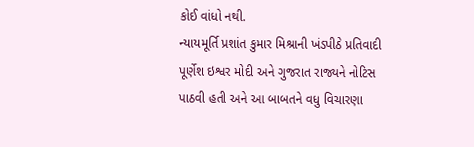કોઈ વાંધો નથી.
ન્યાયમૂર્તિ પ્રશાંત કુમાર મિશ્રાની ખંડપીઠે પ્રતિવાદી પૂર્ણેશ ઇશ્વર મોદી અને ગુજરાત રાજ્યને નોટિસ પાઠવી હતી અને આ બાબતને વધુ વિચારણા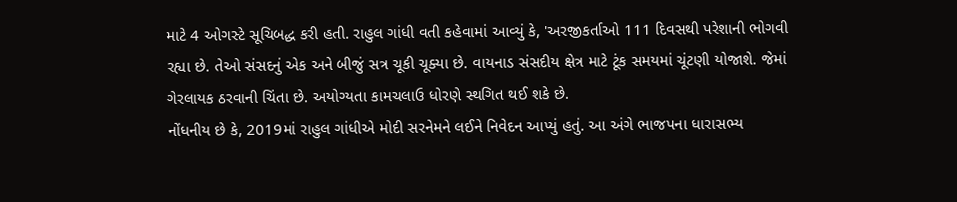માટે 4 ઓગસ્ટે સૂચિબદ્ધ કરી હતી. રાહુલ ગાંધી વતી કહેવામાં આવ્યું કે, 'અરજીકર્તાઓ 111 દિવસથી પરેશાની ભોગવી રહ્યા છે. તેઓ સંસદનું એક અને બીજું સત્ર ચૂકી ચૂક્યા છે. વાયનાડ સંસદીય ક્ષેત્ર માટે ટૂંક સમયમાં ચૂંટણી યોજાશે. જેમાં ગેરલાયક ઠરવાની ચિંતા છે. અયોગ્યતા કામચલાઉ ધોરણે સ્થગિત થઈ શકે છે.
નોંધનીય છે કે, 2019માં રાહુલ ગાંધીએ મોદી સરનેમને લઈને નિવેદન આપ્યું હતું. આ અંગે ભાજપના ધારાસભ્ય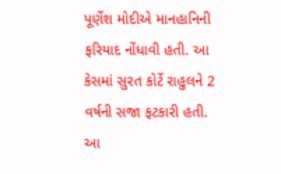પૂર્ણેશ મોદીએ માનહાનિની ફરિયાદ નોંધાવી હતી. આ કેસમાં સુરત કોર્ટે રાહુલને 2 વર્ષની સજા ફટકારી હતી. આ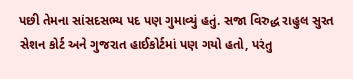પછી તેમના સાંસદસભ્ય પદ પણ ગુમાવ્યું હતું. સજા વિરુદ્ધ રાહુલ સુરત સેશન કોર્ટ અને ગુજરાત હાઈકોર્ટમાં પણ ગયો હતો, પરંતુ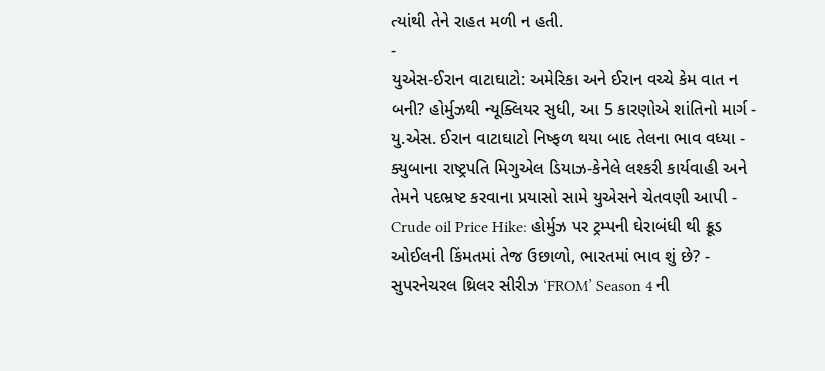ત્યાંથી તેને રાહત મળી ન હતી.
-
યુએસ-ઈરાન વાટાઘાટો: અમેરિકા અને ઈરાન વચ્ચે કેમ વાત ન બની? હોર્મુઝથી ન્યૂક્લિયર સુધી, આ 5 કારણોએ શાંતિનો માર્ગ -
યુ.એસ. ઈરાન વાટાઘાટો નિષ્ફળ થયા બાદ તેલના ભાવ વધ્યા -
ક્યુબાના રાષ્ટ્રપતિ મિગુએલ ડિયાઝ-કેનેલે લશ્કરી કાર્યવાહી અને તેમને પદભ્રષ્ટ કરવાના પ્રયાસો સામે યુએસને ચેતવણી આપી -
Crude oil Price Hike: હોર્મુઝ પર ટ્રમ્પની ઘેરાબંધી થી ક્રૂડ ઓઈલની કિંમતમાં તેજ ઉછાળો, ભારતમાં ભાવ શું છે? -
સુપરનેચરલ થ્રિલર સીરીઝ ‘FROM’ Season 4 ની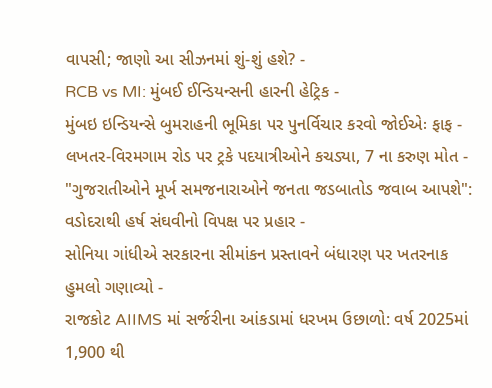વાપસી; જાણો આ સીઝનમાં શું-શું હશે? -
RCB vs MI: મુંબઈ ઈન્ડિયન્સની હારની હેટ્રિક -
મુંબઇ ઇન્ડિયન્સે બુમરાહની ભૂમિકા પર પુનર્વિચાર કરવો જોઈએઃ ફાફ -
લખતર-વિરમગામ રોડ પર ટ્રકે પદયાત્રીઓને કચડ્યા, 7 ના કરુણ મોત -
"ગુજરાતીઓને મૂર્ખ સમજનારાઓને જનતા જડબાતોડ જવાબ આપશે": વડોદરાથી હર્ષ સંઘવીનો વિપક્ષ પર પ્રહાર -
સોનિયા ગાંધીએ સરકારના સીમાંકન પ્રસ્તાવને બંધારણ પર ખતરનાક હુમલો ગણાવ્યો -
રાજકોટ AIIMS માં સર્જરીના આંકડામાં ધરખમ ઉછાળો: વર્ષ 2025માં 1,900 થી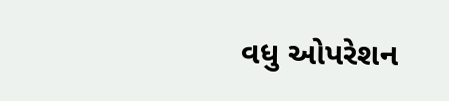વધુ ઓપરેશન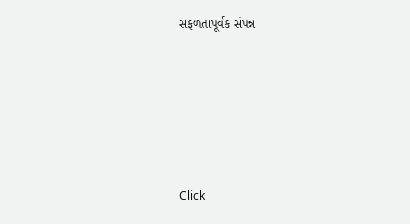સફળતાપૂર્વક સંપન્ન





Click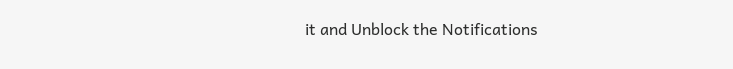it and Unblock the Notifications